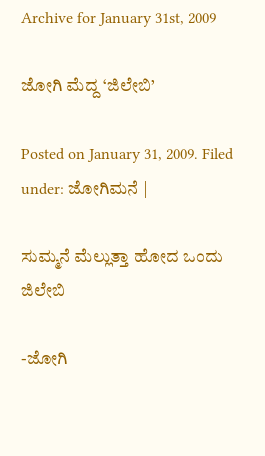Archive for January 31st, 2009

ಜೋಗಿ ಮೆದ್ದ ‘ಜಿಲೇಬಿ’

Posted on January 31, 2009. Filed under: ಜೋಗಿಮನೆ |

ಸುಮ್ಮನೆ ಮೆಲ್ಲುತ್ತಾ ಹೋದ ಒಂದು ಜಿಲೇಬಿ

-ಜೋಗಿ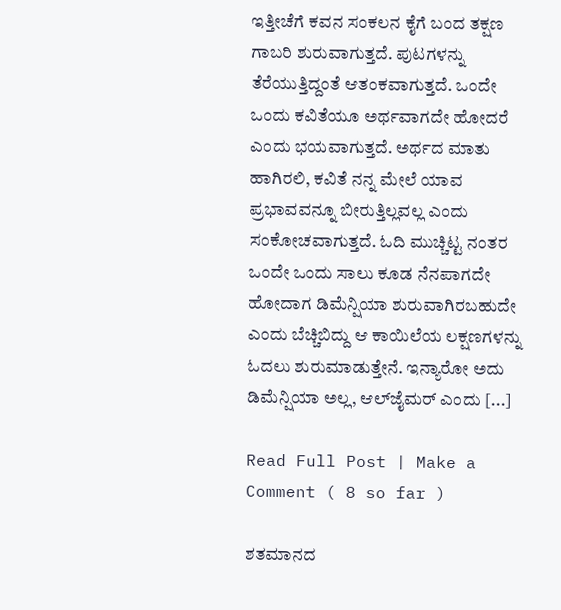ಇತ್ತೀಚೆಗೆ ಕವನ ಸಂಕಲನ ಕೈಗೆ ಬಂದ ತಕ್ಷಣ ಗಾಬರಿ ಶುರುವಾಗುತ್ತದೆ. ಪುಟಗಳನ್ನು ತೆರೆಯುತ್ತಿದ್ದಂತೆ ಆತಂಕವಾಗುತ್ತದೆ. ಒಂದೇ ಒಂದು ಕವಿತೆಯೂ ಅರ್ಥವಾಗದೇ ಹೋದರೆ ಎಂದು ಭಯವಾಗುತ್ತದೆ. ಅರ್ಥದ ಮಾತು ಹಾಗಿರಲಿ, ಕವಿತೆ ನನ್ನ ಮೇಲೆ ಯಾವ ಪ್ರಭಾವವನ್ನೂ ಬೀರುತ್ತಿಲ್ಲವಲ್ಲ ಎಂದು ಸಂಕೋಚವಾಗುತ್ತದೆ. ಓದಿ ಮುಚ್ಚಿಟ್ಟ ನಂತರ ಒಂದೇ ಒಂದು ಸಾಲು ಕೂಡ ನೆನಪಾಗದೇ ಹೋದಾಗ ಡಿಮೆನ್ಷಿಯಾ ಶುರುವಾಗಿರಬಹುದೇ ಎಂದು ಬೆಚ್ಚಿಬಿದ್ದು ಆ ಕಾಯಿಲೆಯ ಲಕ್ಷಣಗಳನ್ನು ಓದಲು ಶುರುಮಾಡುತ್ತೇನೆ. ಇನ್ಯಾರೋ ಅದು ಡಿಮೆನ್ಷಿಯಾ ಅಲ್ಲ, ಆಲ್‌ಜೈಮರ್ ಎಂದು [...]

Read Full Post | Make a Comment ( 8 so far )

ಶತಮಾನದ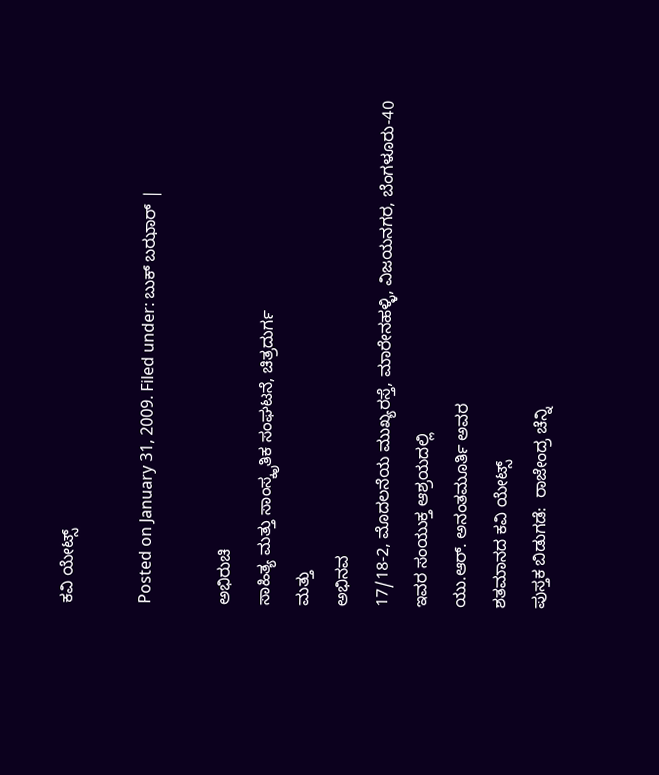ಕವಿ ಯೇಟ್ಸ್

Posted on January 31, 2009. Filed under: ಬುಕ್ ಬಝಾರ್ |

ಅಭಿರುಚಿ
ಸಾಹಿತ್ಯ ಮತ್ತು ಸಾಂಸ್ಕೃತಿಕ ಸಂಘಟನೆ, ಚಿತ್ರದುರ್ಗ
ಮತ್ತು
ಅಭಿನವ
17/18-2, ಮೊದಲನೆಯ ಮುಖ್ಯರಸ್ತೆ, ಮಾರೇನಹಳ್ಳಿ, ವಿಜಯನಗರ, ಬೆಂಗಳೂರು-40
ಇವರ ಸಂಯುಕ್ತ ಆಶ್ರಯದಲ್ಲಿ
ಯು.ಆರ್. ಅನಂತಮೂರ್ತಿ ಅವರ
ಶತಮಾನದ ಕವಿ ಯೇಟ್ಸ್
ಪುಸ್ತಕ ಬಿಡುಗಡೆ:  ರಾಜೇಂದ್ರ ಚೆನ್ನಿ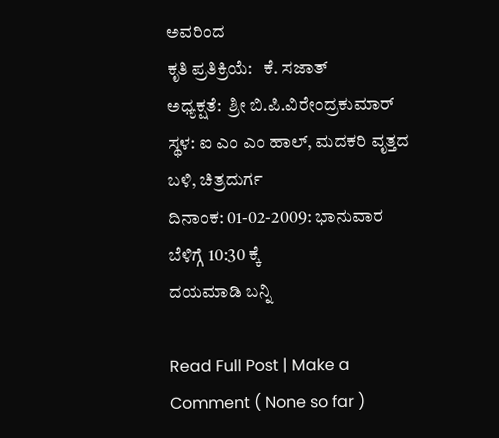ಅವರಿಂದ
ಕೃತಿ ಪ್ರತಿಕ್ರಿಯೆ:   ಕೆ. ಸಜಾತ್
ಅಧ್ಯಕ್ಷತೆ:  ಶ್ರೀ ಬಿ.ಪಿ.ವಿರೇಂದ್ರಕುಮಾರ್
ಸ್ಥಳ: ಐ ಎಂ ಎಂ ಹಾಲ್, ಮದಕರಿ ವೃತ್ತದ ಬಳಿ, ಚಿತ್ರದುರ್ಗ
ದಿನಾಂಕ: 01-02-2009: ಭಾನುವಾರ
ಬೆಳಿಗ್ಗೆ 10:30 ಕ್ಕೆ
ದಯಮಾಡಿ ಬನ್ನಿ

Read Full Post | Make a Comment ( None so far )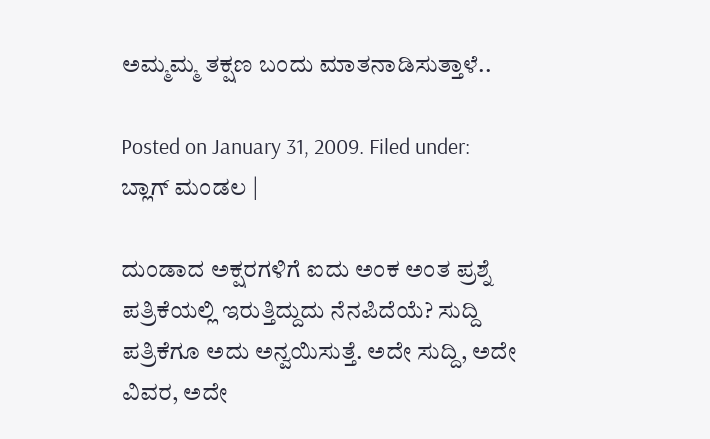ಅಮ್ಮಮ್ಮ ತಕ್ಷಣ ಬಂದು ಮಾತನಾಡಿಸುತ್ತಾಳೆ..

Posted on January 31, 2009. Filed under: ಬ್ಲಾಗ್ ಮಂಡಲ |

ದುಂಡಾದ ಅಕ್ಷರಗಳಿಗೆ ಐದು ಅಂಕ ಅಂತ ಪ್ರಶ್ನೆ ಪತ್ರಿಕೆಯಲ್ಲಿ ಇರುತ್ತಿದ್ದುದು ನೆನಪಿದೆಯೆ? ಸುದ್ದಿ ಪತ್ರಿಕೆಗೂ ಅದು ಅನ್ವಯಿಸುತ್ತೆ. ಅದೇ ಸುದ್ದಿ, ಅದೇ ವಿವರ, ಅದೇ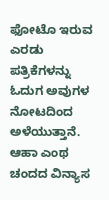ಫೋಟೊ ಇರುವ ಎರಡು ಪತ್ರಿಕೆಗಳನ್ನು ಓದುಗ ಅವುಗಳ ನೋಟದಿಂದ ಅಳೆಯುತ್ತಾನೆ. ಆಹಾ ಎಂಥ ಚಂದದ ವಿನ್ಯಾಸ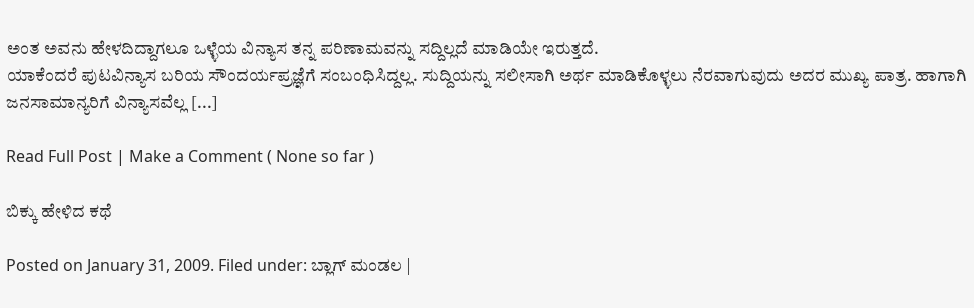ಅಂತ ಅವನು ಹೇಳದಿದ್ದಾಗಲೂ ಒಳ್ಳೆಯ ವಿನ್ಯಾಸ ತನ್ನ ಪರಿಣಾಮವನ್ನು ಸದ್ದಿಲ್ಲದೆ ಮಾಡಿಯೇ ಇರುತ್ತದೆ.
ಯಾಕೆಂದರೆ ಪುಟವಿನ್ಯಾಸ ಬರಿಯ ಸೌಂದರ್ಯಪ್ರಜ್ಞೆಗೆ ಸಂಬಂಧಿಸಿದ್ದಲ್ಲ. ಸುದ್ದಿಯನ್ನು ಸಲೀಸಾಗಿ ಅರ್ಥ ಮಾಡಿಕೊಳ್ಳಲು ನೆರವಾಗುವುದು ಅದರ ಮುಖ್ಯ ಪಾತ್ರ. ಹಾಗಾಗಿ ಜನಸಾಮಾನ್ಯರಿಗೆ ವಿನ್ಯಾಸವೆಲ್ಲ [...]

Read Full Post | Make a Comment ( None so far )

ಬಿಕ್ಕು ಹೇಳಿದ ಕಥೆ

Posted on January 31, 2009. Filed under: ಬ್ಲಾಗ್ ಮಂಡಲ |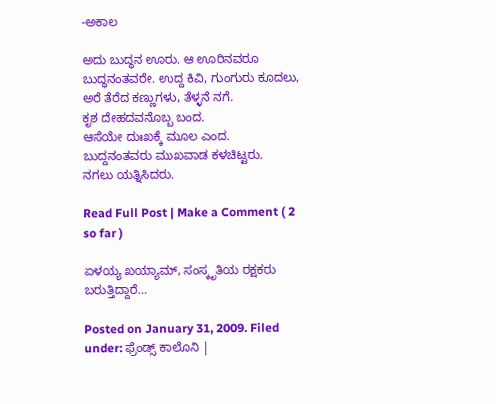-ಅಕಾಲ

ಅದು ಬುದ್ಧನ ಊರು. ಆ ಊರಿನವರೂ ಬುದ್ಧನಂತವರೇ. ಉದ್ದ ಕಿವಿ, ಗುಂಗುರು ಕೂದಲು, ಅರೆ ತೆರೆದ ಕಣ್ಣುಗಳು, ತೆಳ್ಳನೆ ನಗೆ.
ಕೃಶ ದೇಹದವನೊಬ್ಬ ಬಂದ.
ಆಸೆಯೇ ದುಃಖಕ್ಕೆ ಮೂಲ ಎಂದ.
ಬುದ್ದನಂತವರು ಮುಖವಾಡ ಕಳಚಿಟ್ಟರು.
ನಗಲು ಯತ್ನಿಸಿದರು.

Read Full Post | Make a Comment ( 2 so far )

ಏಳಯ್ಯ ಖಯ್ಯಾಮ್, ಸಂಸ್ಕೃತಿಯ ರಕ್ಷಕರು ಬರುತ್ತಿದ್ದಾರೆ…

Posted on January 31, 2009. Filed under: ಫ್ರೆಂಡ್ಸ್ ಕಾಲೊನಿ |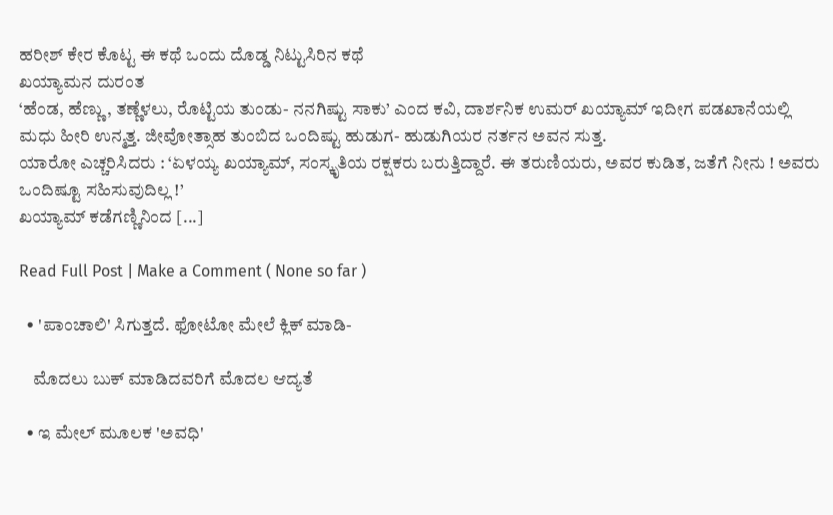ಹರೀಶ್ ಕೇರ ಕೊಟ್ಟ ಈ ಕಥೆ ಒಂದು ದೊಡ್ಡ ನಿಟ್ಟುಸಿರಿನ ಕಥೆ
ಖಯ್ಯಾಮನ ದುರಂತ
‘ಹೆಂಡ, ಹೆಣ್ಣು , ತಣ್ಣೆಳಲು, ರೊಟ್ಟಿಯ ತುಂಡು- ನನಗಿಷ್ಟು ಸಾಕು’ ಎಂದ ಕವಿ, ದಾರ್ಶನಿಕ ಉಮರ್ ಖಯ್ಯಾಮ್ ಇದೀಗ ಪಡಖಾನೆಯಲ್ಲಿ ಮಧು ಹೀರಿ ಉನ್ಮತ್ತ. ಜೀವೋತ್ಸಾಹ ತುಂಬಿದ ಒಂದಿಷ್ಟು ಹುಡುಗ- ಹುಡುಗಿಯರ ನರ್ತನ ಅವನ ಸುತ್ತ.
ಯಾರೋ ಎಚ್ಚರಿಸಿದರು : ‘ಏಳಯ್ಯ ಖಯ್ಯಾಮ್, ಸಂಸ್ಕೃತಿಯ ರಕ್ಷಕರು ಬರುತ್ತಿದ್ದಾರೆ. ಈ ತರುಣಿಯರು, ಅವರ ಕುಡಿತ, ಜತೆಗೆ ನೀನು ! ಅವರು ಒಂದಿಷ್ಟೂ ಸಹಿಸುವುದಿಲ್ಲ !’
ಖಯ್ಯಾಮ್ ಕಡೆಗಣ್ಣಿನಿಂದ [...]

Read Full Post | Make a Comment ( None so far )

  • 'ಪಾಂಚಾಲಿ' ಸಿಗುತ್ತದೆ. ಫೋಟೋ ಮೇಲೆ ಕ್ಲಿಕ್ ಮಾಡಿ-

    ಮೊದಲು ಬುಕ್ ಮಾಡಿದವರಿಗೆ ಮೊದಲ ಆದ್ಯತೆ

  • ಇ ಮೇಲ್ ಮೂಲಕ 'ಅವಧಿ'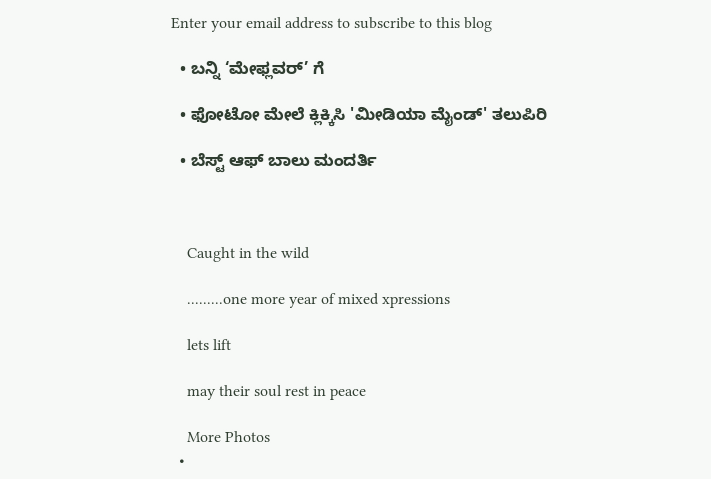Enter your email address to subscribe to this blog

  • ಬನ್ನಿ ‘ಮೇಫ್ಲವರ್’ ಗೆ

  • ಫೋಟೋ ಮೇಲೆ ಕ್ಲಿಕ್ಕಿಸಿ 'ಮೀಡಿಯಾ ಮೈಂಡ್' ತಲುಪಿರಿ

  • ಬೆಸ್ಟ್ ಆಫ್ ಬಾಲು ಮಂದರ್ತಿ



    Caught in the wild

    .........one more year of mixed xpressions

    lets lift

    may their soul rest in peace

    More Photos
  •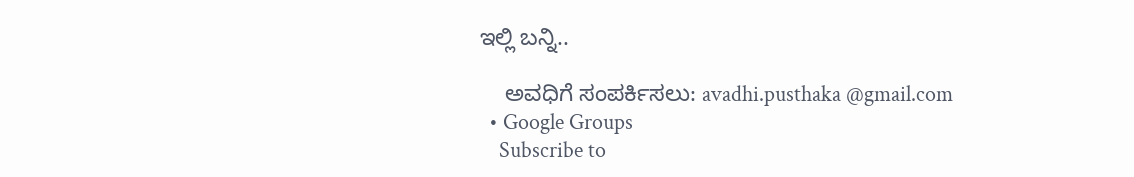ಇಲ್ಲಿ ಬನ್ನಿ..

    ಅವಧಿಗೆ ಸಂಪರ್ಕಿಸಲು: avadhi.pusthaka @gmail.com
  • Google Groups
    Subscribe to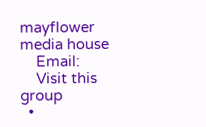mayflower media house
    Email:
    Visit this group
  •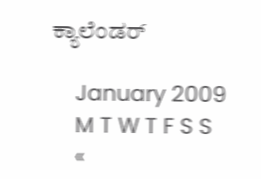ಕ್ಯಾಲೆಂಡರ್

    January 2009
    M T W T F S S
    «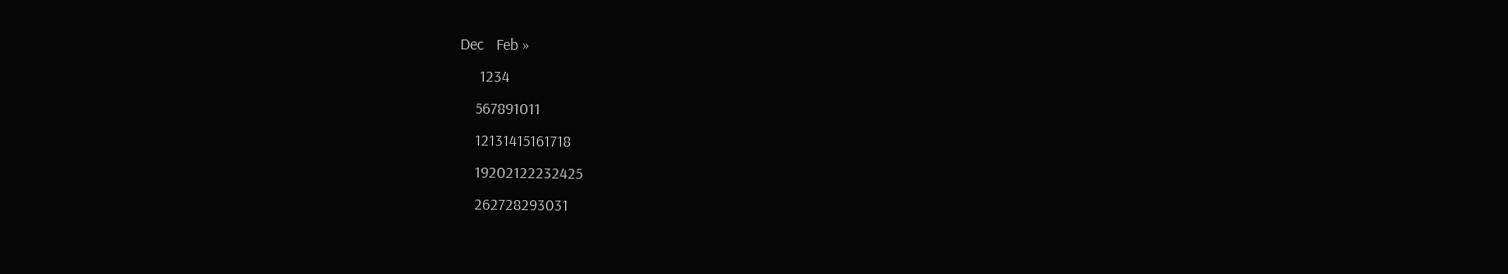Dec   Feb »
     1234
    567891011
    12131415161718
    19202122232425
    262728293031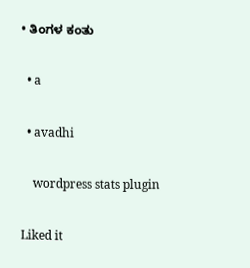• ತಿಂಗಳ ಕಂತು

  • a

  • avadhi

    wordpress stats plugin

Liked it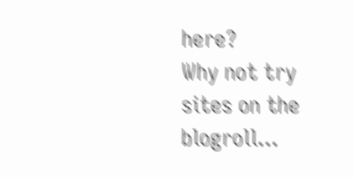here?
Why not try sites on the blogroll...